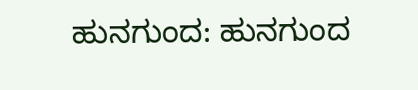ಹುನಗುಂದ: ಹುನಗುಂದ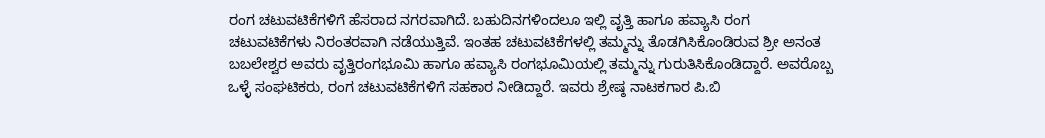ರಂಗ ಚಟುವಟಿಕೆಗಳಿಗೆ ಹೆಸರಾದ ನಗರವಾಗಿದೆ. ಬಹುದಿನಗಳಿಂದಲೂ ಇಲ್ಲಿ ವೃತ್ತಿ ಹಾಗೂ ಹವ್ಯಾಸಿ ರಂಗ ಚಟುವಟಿಕೆಗಳು ನಿರಂತರವಾಗಿ ನಡೆಯುತ್ತಿವೆ. ಇಂತಹ ಚಟುವಟಿಕೆಗಳಲ್ಲಿ ತಮ್ಮನ್ನು ತೊಡಗಿಸಿಕೊಂಡಿರುವ ಶ್ರೀ ಅನಂತ ಬಬಲೇಶ್ವರ ಅವರು ವೃತ್ತಿರಂಗಭೂಮಿ ಹಾಗೂ ಹವ್ಯಾಸಿ ರಂಗಭೂಮಿಯಲ್ಲಿ ತಮ್ಮನ್ನು ಗುರುತಿಸಿಕೊಂಡಿದ್ದಾರೆ. ಅವರೊಬ್ಬ ಒಳ್ಳೆ ಸಂಘಟಿಕರು, ರಂಗ ಚಟುವಟಿಕೆಗಳಿಗೆ ಸಹಕಾರ ನೀಡಿದ್ದಾರೆ. ಇವರು ಶ್ರೇಷ್ಠ ನಾಟಕಗಾರ ಪಿ.ಬಿ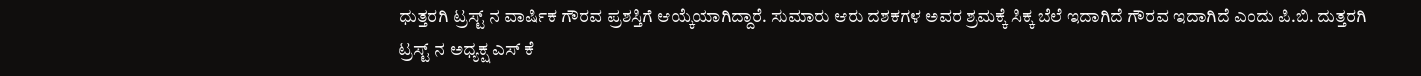ಧುತ್ತರಗಿ ಟ್ರಸ್ಟ್ ನ ವಾರ್ಷಿಕ ಗೌರವ ಪ್ರಶಸ್ತಿಗೆ ಆಯ್ಕೆಯಾಗಿದ್ದಾರೆ. ಸುಮಾರು ಆರು ದಶಕಗಳ ಅವರ ಶ್ರಮಕ್ಕೆ ಸಿಕ್ಕ ಬೆಲೆ ಇದಾಗಿದೆ ಗೌರವ ಇದಾಗಿದೆ ಎಂದು ಪಿ.ಬಿ. ದುತ್ತರಗಿ ಟ್ರಸ್ಟ್ ನ ಅಧ್ಯಕ್ಷ ಎಸ್ ಕೆ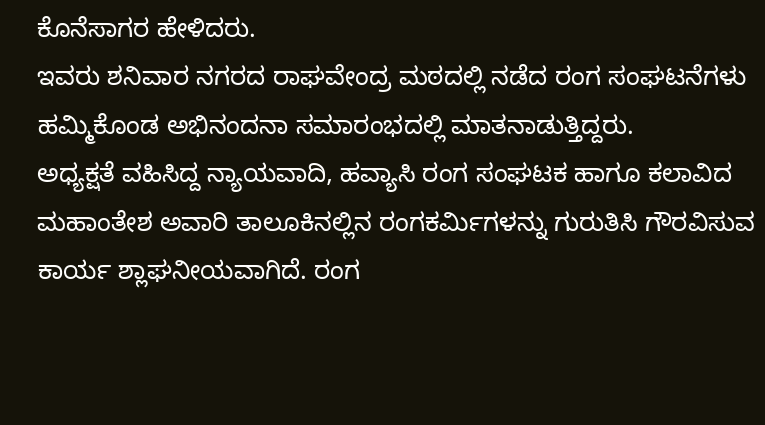ಕೊನೆಸಾಗರ ಹೇಳಿದರು.
ಇವರು ಶನಿವಾರ ನಗರದ ರಾಘವೇಂದ್ರ ಮಠದಲ್ಲಿ ನಡೆದ ರಂಗ ಸಂಘಟನೆಗಳು ಹಮ್ಮಿಕೊಂಡ ಅಭಿನಂದನಾ ಸಮಾರಂಭದಲ್ಲಿ ಮಾತನಾಡುತ್ತಿದ್ದರು.
ಅಧ್ಯಕ್ಷತೆ ವಹಿಸಿದ್ದ ನ್ಯಾಯವಾದಿ, ಹವ್ಯಾಸಿ ರಂಗ ಸಂಘಟಕ ಹಾಗೂ ಕಲಾವಿದ ಮಹಾಂತೇಶ ಅವಾರಿ ತಾಲೂಕಿನಲ್ಲಿನ ರಂಗಕರ್ಮಿಗಳನ್ನು ಗುರುತಿಸಿ ಗೌರವಿಸುವ ಕಾರ್ಯ ಶ್ಲಾಘನೀಯವಾಗಿದೆ. ರಂಗ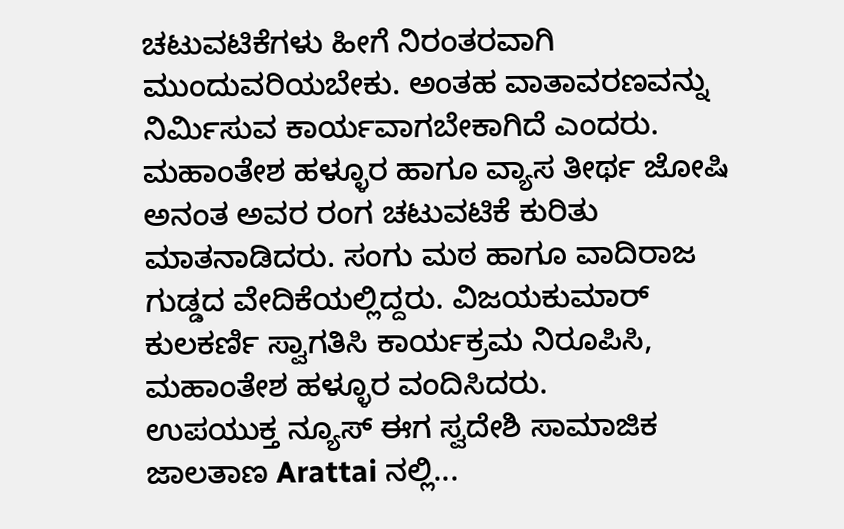ಚಟುವಟಿಕೆಗಳು ಹೀಗೆ ನಿರಂತರವಾಗಿ ಮುಂದುವರಿಯಬೇಕು. ಅಂತಹ ವಾತಾವರಣವನ್ನು ನಿರ್ಮಿಸುವ ಕಾರ್ಯವಾಗಬೇಕಾಗಿದೆ ಎಂದರು.
ಮಹಾಂತೇಶ ಹಳ್ಳೂರ ಹಾಗೂ ವ್ಯಾಸ ತೀರ್ಥ ಜೋಷಿ ಅನಂತ ಅವರ ರಂಗ ಚಟುವಟಿಕೆ ಕುರಿತು ಮಾತನಾಡಿದರು. ಸಂಗು ಮಠ ಹಾಗೂ ವಾದಿರಾಜ ಗುಡ್ಡದ ವೇದಿಕೆಯಲ್ಲಿದ್ದರು. ವಿಜಯಕುಮಾರ್ ಕುಲಕರ್ಣಿ ಸ್ವಾಗತಿಸಿ ಕಾರ್ಯಕ್ರಮ ನಿರೂಪಿಸಿ, ಮಹಾಂತೇಶ ಹಳ್ಳೂರ ವಂದಿಸಿದರು.
ಉಪಯುಕ್ತ ನ್ಯೂಸ್ ಈಗ ಸ್ವದೇಶಿ ಸಾಮಾಜಿಕ ಜಾಲತಾಣ Arattai ನಲ್ಲಿ...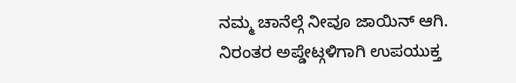ನಮ್ಮ ಚಾನೆಲ್ಗೆ ನೀವೂ ಜಾಯಿನ್ ಆಗಿ.
ನಿರಂತರ ಅಪ್ಡೇಟ್ಗಳಿಗಾಗಿ ಉಪಯುಕ್ತ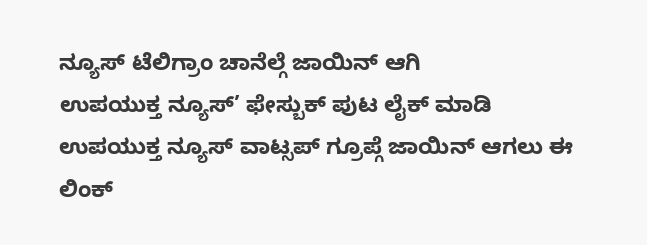ನ್ಯೂಸ್ ಟೆಲಿಗ್ರಾಂ ಚಾನೆಲ್ಗೆ ಜಾಯಿನ್ ಆಗಿ
ಉಪಯುಕ್ತ ನ್ಯೂಸ್’ ಫೇಸ್ಬುಕ್ ಪುಟ ಲೈಕ್ ಮಾಡಿ
ಉಪಯುಕ್ತ ನ್ಯೂಸ್ ವಾಟ್ಸಪ್ ಗ್ರೂಪ್ಗೆ ಜಾಯಿನ್ ಆಗಲು ಈ ಲಿಂಕ್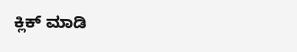ಕ್ಲಿಕ್ ಮಾಡಿ